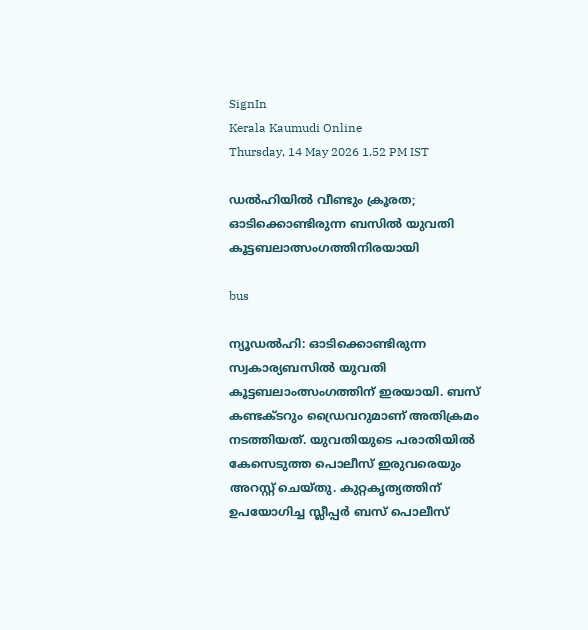SignIn
Kerala Kaumudi Online
Thursday, 14 May 2026 1.52 PM IST

ഡൽഹിയിൽ വീണ്ടും ക്രൂരത; ഓടിക്കൊണ്ടിരുന്ന ബസിൽ യുവതി കൂട്ടബലാത്സംഗത്തിനിരയായി

bus

ന്യൂഡൽഹി: ഓടിക്കൊണ്ടിരുന്ന സ്വകാര്യബസിൽ യുവതി കൂട്ടബലാംത്സംഗത്തിന് ഇരയായി. ബസ്‌ കണ്ടക്‌ടറും ഡ്രൈവറുമാണ് അതിക്രമം നടത്തിയത്. യുവതിയുടെ പരാതിയിൽ കേസെടുത്ത പൊലീസ് ഇരുവരെയും അറസ്റ്റ് ചെയ്‌തു. കുറ്റകൃത്യത്തിന്‌ ഉപയോഗിച്ച‌ സ്ലീപ്പർ ബസ് പൊലീസ്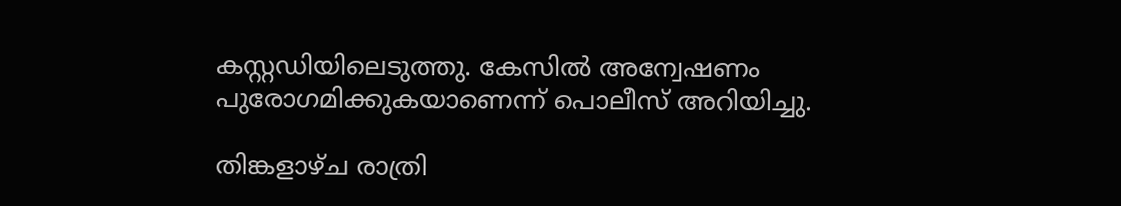കസ്റ്റഡിയിലെടുത്തു. കേസിൽ അന്വേഷണം പുരോഗമിക്കുകയാണെന്ന് പൊലീസ് അറിയിച്ചു.

തിങ്കളാഴ്‌ച രാത്രി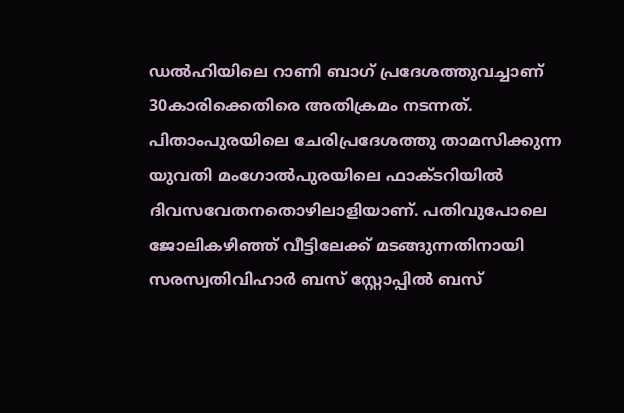ഡൽഹിയിലെ റാണി ബാഗ് പ്രദേശത്തുവച്ചാണ് 30കാരിക്കെതിരെ അതിക്രമം നടന്നത്. പിതാംപുരയിലെ ചേരിപ്രദേശത്തു താമസിക്കുന്ന യുവതി മംഗോൽപുരയിലെ ഫാക്‌ടറിയിൽ ദിവസവേതനതൊഴിലാളിയാണ്. പതിവുപോലെ ജോലികഴിഞ്ഞ് വീട്ടിലേക്ക് മടങ്ങുന്നതിനായി സരസ്വതിവിഹാർ ബസ് സ്റ്റോപ്പിൽ ബസ്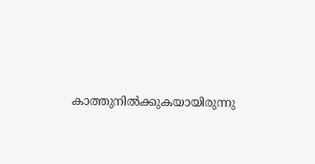കാത്തുനിൽക്കുകയായിരുന്നു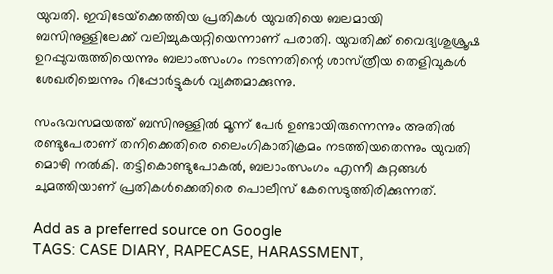യുവതി. ഇവിടേയ്‌ക്കെത്തിയ പ്രതികൾ യുവതിയെ ബലമായി ബസിനുള്ളിലേക്ക് വലിച്ചുകയറ്റിയെന്നാണ് പരാതി. യുവതിക്ക് വൈദ്യശുശ്രൂഷ ഉറപ്പുവരുത്തിയെന്നും ബലാംത്സംഗം നടന്നതിന്റെ ശാസ്‌ത്രീയ തെളിവുകൾ ശേഖരിച്ചെന്നും റിപ്പോർട്ടുകൾ വ്യക്തമാക്കുന്നു.

സംഭവസമയത്ത് ബസിനുള്ളിൽ മൂന്ന് പേർ ഉണ്ടായിരുന്നെന്നും അതിൽ രണ്ടുപേരാണ് തനിക്കെതിരെ ലൈംഗികാതിക്രമം നടത്തിയതെന്നും യുവതി മൊഴി നൽകി. തട്ടികൊണ്ടുപോകൽ, ബലാംത്സംഗം എന്നീ കുറ്റങ്ങൾ ചുമത്തിയാണ് പ്രതികൾക്കെതിരെ പൊലീസ് കേസെടുത്തിരിക്കുന്നത്.

Add as a preferred source on Google
TAGS: CASE DIARY, RAPECASE, HARASSMENT,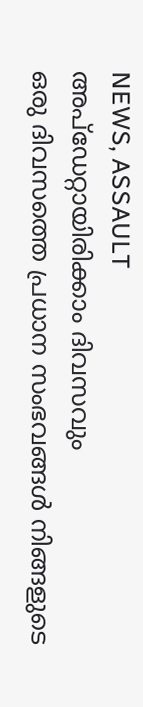NEWS, ASSAULT
അപ്ഡേറ്റായിരിക്കാം ദിവസവും
ഒരു ദിവസത്തെ പ്രധാന സംഭവങ്ങൾ നിങ്ങളുടെ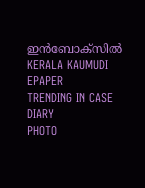ഇൻബോക്സിൽ
KERALA KAUMUDI EPAPER
TRENDING IN CASE DIARY
PHOTO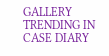GALLERY
TRENDING IN CASE DIARY